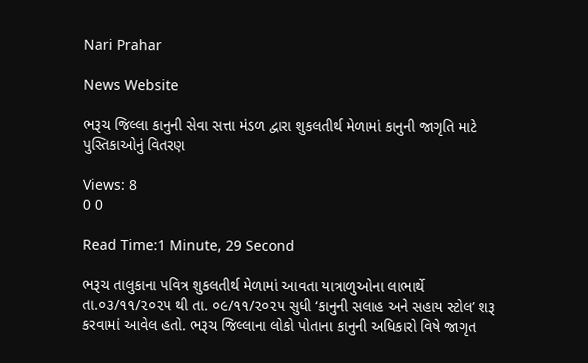Nari Prahar

News Website

ભરૂચ જિલ્લા કાનુની સેવા સત્તા મંડળ દ્વારા શુકલતીર્થ મેળામાં કાનુની જાગૃતિ માટે પુસ્તિકાઓનું વિતરણ

Views: 8
0 0

Read Time:1 Minute, 29 Second

ભરૂચ તાલુકાના પવિત્ર શુકલતીર્થ મેળામાં આવતા યાત્રાળુઓના લાભાર્થે તા.૦૩/૧૧/૨૦૨૫ થી તા. ૦૯/૧૧/૨૦૨૫ સુધી ‘કાનુની સલાહ અને સહાય સ્ટોલ’ શરૂ કરવામાં આવેલ હતો. ભરૂચ જિલ્લાના લોકો પોતાના કાનુની અધિકારો વિષે જાગૃત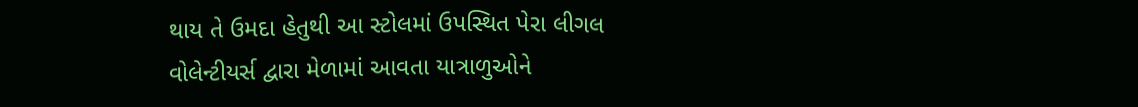થાય તે ઉમદા હેતુથી આ સ્ટોલમાં ઉપસ્થિત પેરા લીગલ વોલેન્ટીયર્સ દ્વારા મેળામાં આવતા યાત્રાળુઓને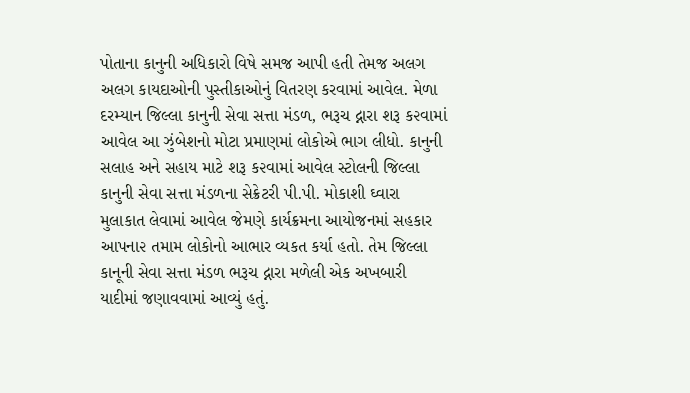પોતાના કાનુની અધિકારો વિષે સમજ આપી હતી તેમજ અલગ અલગ કાયદાઓની પુસ્તીકાઓનું વિતરણ કરવામાં આવેલ. મેળા દરમ્યાન જિલ્લા કાનુની સેવા સત્તા મંડળ, ભરૂચ દ્નારા શરૂ ક૨વામાં આવેલ આ ઝુંબેશનો મોટા પ્રમાણમાં લોકોએ ભાગ લીધો. કાનુની સલાહ અને સહાય માટે શરૂ ક૨વામાં આવેલ સ્ટોલની જિલ્લા કાનુની સેવા સત્તા મંડળના સેક્રેટરી પી.પી. મોકાશી ઘ્વારા મુલાકાત લેવામાં આવેલ જેમણે કાર્યક્રમના આયોજનમાં સહકાર આપના૨ તમામ લોકોનો આભાર વ્યકત કર્યા હતો. તેમ જિલ્લા કાનૂની સેવા સત્તા મંડળ ભરૂચ દ્નારા મળેલી એક અખબારી યાદીમાં જણાવવામાં આવ્યું હતું.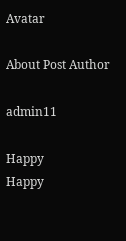Avatar

About Post Author

admin11

Happy
Happy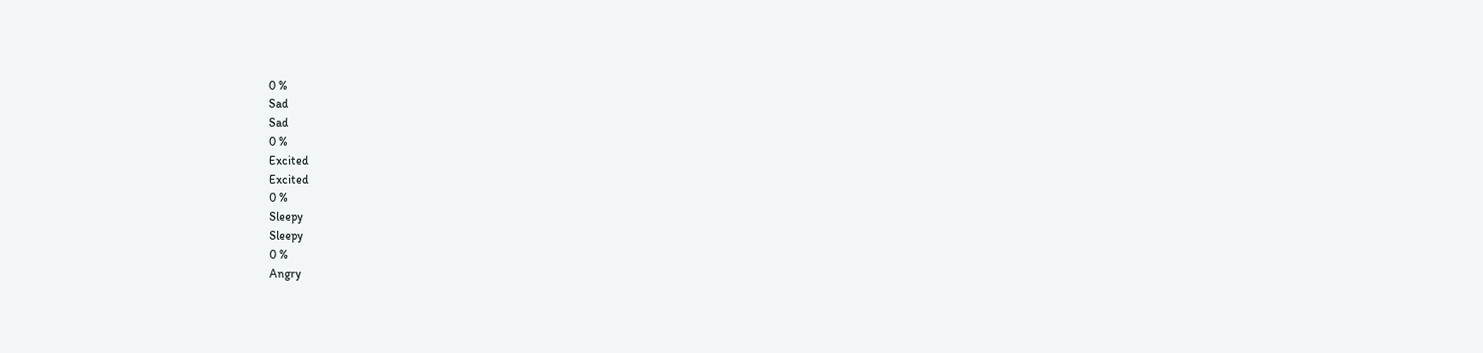0 %
Sad
Sad
0 %
Excited
Excited
0 %
Sleepy
Sleepy
0 %
Angry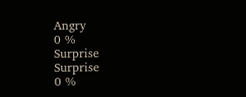Angry
0 %
Surprise
Surprise
0 %